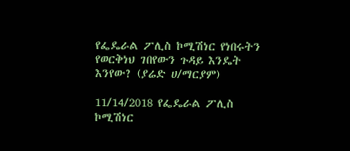የፌዴራል ፖሊስ ኮሚሽነር የነበሩትን የወርቅነህ ገበየውን ጉዳይ እንዴት እንየው? (ያሬድ ሀ/ማርያም)

11/14/2018 የፌዴራል ፖሊስ ኮሚሽነር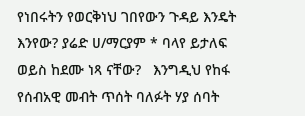የነበሩትን የወርቅነህ ገበየውን ጉዳይ እንዴት እንየው? ያሬድ ሀ/ማርያም * ባላየ ይታለፍ ወይስ ከደሙ ነጻ ናቸው?   እንግዲህ የከፋ የሰብአዊ መብት ጥሰት ባለፉት ሃያ ሰባት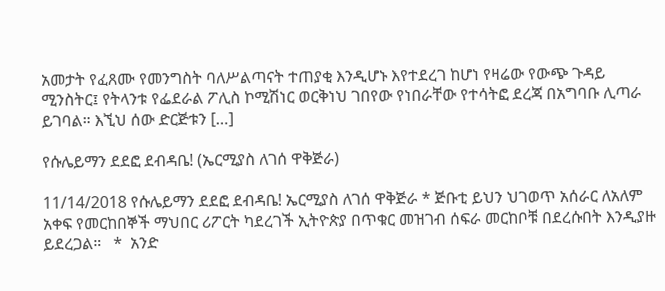አመታት የፈጸሙ የመንግስት ባለሥልጣናት ተጠያቂ እንዲሆኑ እየተደረገ ከሆነ የዛሬው የውጭ ጉዳይ ሚንስትር፤ የትላንቱ የፌደራል ፖሊስ ኮሚሽነር ወርቅነህ ገበየው የነበራቸው የተሳትፎ ደረጃ በአግባቡ ሊጣራ ይገባል። እኚህ ሰው ድርጅቱን […]

የሱሌይማን ደደፎ ደብዳቤ! (ኤርሚያስ ለገሰ ዋቅጅራ)

11/14/2018 የሱሌይማን ደደፎ ደብዳቤ! ኤርሚያስ ለገሰ ዋቅጅራ * ጅቡቲ ይህን ህገወጥ አሰራር ለአለም አቀፍ የመርከበኞች ማህበር ሪፖርት ካደረገች ኢትዮጵያ በጥቁር መዝገብ ሰፍራ መርከቦቹ በደረሱበት እንዲያዙ ይደረጋል።   *  አንድ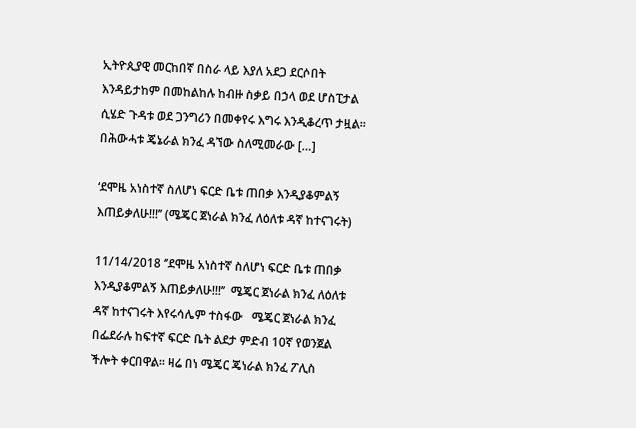ኢትዮጲያዊ መርከበኛ በስራ ላይ እያለ አደጋ ደርሶበት እንዳይታከም በመከልከሉ ከብዙ ስቃይ በኃላ ወደ ሆስፒታል ሲሄድ ጉዳቱ ወደ ጋንግሪን በመቀየሩ እግሩ እንዲቆረጥ ታዟል።  በሕውሓቱ ጄኔራል ክንፈ ዳኘው ስለሚመራው […]

‘ደሞዜ አነስተኛ ስለሆነ ፍርድ ቤቱ ጠበቃ እንዲያቆምልኝ እጠይቃለሁ!!!’’ (ሜጄር ጀነራል ክንፈ ለዕለቱ ዳኛ ከተናገሩት)

11/14/2018 ‘’ደሞዜ አነስተኛ ስለሆነ ፍርድ ቤቱ ጠበቃ እንዲያቆምልኝ እጠይቃለሁ!!!’’  ሜጄር ጀነራል ክንፈ ለዕለቱ ዳኛ ከተናገሩት እየሩሳሌም ተስፋው   ሜጄር ጀነራል ክንፈ በፌደራሉ ከፍተኛ ፍርድ ቤት ልደታ ምድብ 10ኛ የወንጀል ችሎት ቀርበዋል። ዛሬ በነ ሜጄር ጄነራል ክንፈ ፖሊስ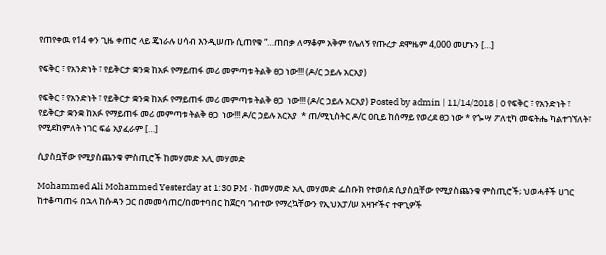የጠየቀዉ የ14 ቀን ጊዜ ቀጠሮ ላይ ጄነራሉ ሀሳብ እንዲሠጡ ሲጠየቁ “…ጠበቃ ለማቆም አቅም የሌለኝ የጡረታ ደሞዜም 4,000 መሆኑን […]

የፍቅር ፣ የአንድነት ፣ የይቅርታ ቋንቋ ከአፉ የማይጠፋ መሪ መምጣቱ ትልቅ ፀጋ ነው!!! (ዶ/ር ኃይሉ አርአያ)

የፍቅር ፣ የአንድነት ፣ የይቅርታ ቋንቋ ከአፉ የማይጠፋ መሪ መምጣቱ ትልቅ ፀጋ  ነው!!! (ዶ/ር ኃይሉ አርአያ) Posted by admin | 11/14/2018 | 0 የፍቅር ፣ የአንድነት ፣ የይቅርታ ቋንቋ ከአፉ የማይጠፋ መሪ መምጣቱ ትልቅ ፀጋ  ነው!!! ዶ/ር ኃይሉ አርአያ  * ጠ/ሚኒስትር ዶ/ር ዐቢይ ከሰማይ የወረደ ፀጋ ነው * የጐሣ ፖለቲካ መፍትሔ ካልተገኘለት፣ የሚደከምለት ነገር ፍሬ አያፈራም […]

ሲያስቧቸው የሚያስጨንቁ ምስጢሮች ከመሃመድ አሊ መሃመድ

Mohammed Ali Mohammed Yesterday at 1:30 PM · ከመሃመድ አሊ መሃመድ ፌስቡክ የተወሰደ ሲያስቧቸው የሚያስጨንቁ ምስጢሮች; ህወሓቶች ሀገር ከተቆጣጠሩ በኋላ ከሱዳን ጋር በመመሳጠር/በመተባበር ከጀርባ ገብተው የማረኳቸውን የኢህአፓ/ሠ አዛዦችና ተዋጊዎች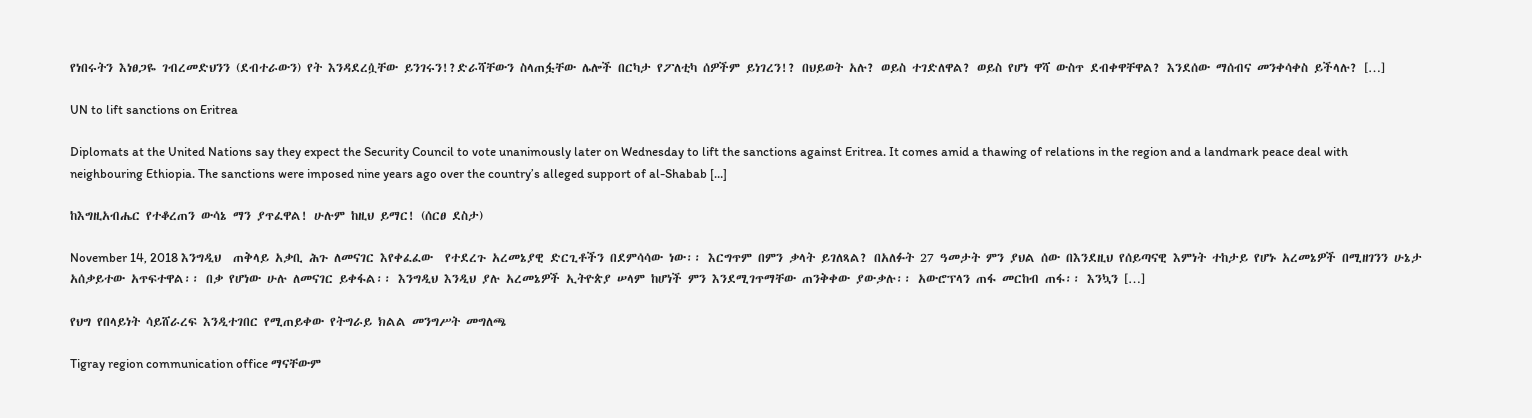የነበሩትን እነፀጋዬ ገብረመድህንን (ደብተራውን) የት እንዳደረሷቸው ይንገሩን!?ድራሻቸውን ስላጠፏቸው ሌሎች በርካታ የፖለቲካ ሰዎችም ይነገረን!? በህይወት አሉ? ወይስ ተገድለዋል? ወይስ የሆነ ዋሻ ውስጥ ደብቀዋቸዋል? እንደሰው ማሰብና መንቀሳቀስ ይችላሉ? […]

UN to lift sanctions on Eritrea

Diplomats at the United Nations say they expect the Security Council to vote unanimously later on Wednesday to lift the sanctions against Eritrea. It comes amid a thawing of relations in the region and a landmark peace deal with neighbouring Ethiopia. The sanctions were imposed nine years ago over the country’s alleged support of al-Shabab […]

ከእግዚአብሔር የተቆረጠን ውሳኔ ማን ያጥፈዋል! ሁሉም ከዚህ ይማር! (ሰርፀ ደስታ)

November 14, 2018 እንግዲህ  ጠቅላይ አቃቢ ሕጉ ለመናገር እየቀፈፈው  የተደረጉ አረመኔያዊ ድርጊቶችን በደምሳሳው ነው፡፡ እርግጥም በምን ቃላት ይገለጻል? በአለፉት 27 ዓመታት ምን ያህል ሰው በእንደዚህ የሰይጣናዊ እምነት ተከታይ የሆኑ አረመኔዎች በሚዘገንን ሁኔታ አሰቃይተው አጥፍተዋል፡፡ በቃ የሆነው ሁሉ ለመናገር ይቀፋል፡፡ እንግዲህ እንዲህ ያሉ አረመኔዎች ኢትዮጵያ ሠላም ከሆነች ምን እንደሚገጥማቸው ጠንቅቀው ያውቃሉ፡፡ አውሮፕላን ጠፋ መርከብ ጠፋ፡፡ እንኳን […]

የህግ የበላይነት ሳይሸራረፍ እንዲተገበር የሚጠይቀው የትግራይ ክልል መንግሥት መግለጫ

Tigray region communication office ማናቸውም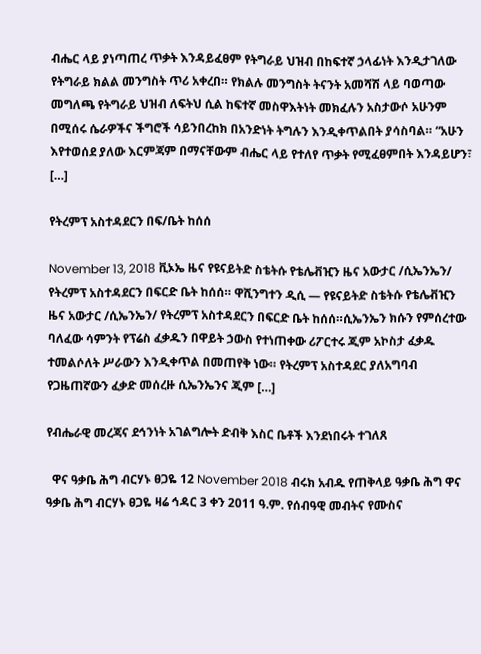ብሔር ላይ ያነጣጠረ ጥቃት እንዳይፈፀም የትግራይ ህዝብ በከፍተኛ ኃላፊነት እንዲታገለው የትግራይ ክልል መንግስት ጥሪ አቀረበ። የክልሉ መንግስት ትናንት አመሻሽ ላይ ባወጣው መግለጫ የትግራይ ህዝብ ለፍትህ ሲል ከፍተኛ መስዋእትነት መክፈሉን አስታውሶ አሁንም በሚሰሩ ሴራዎችና ችግሮች ሳይንበረከክ በአንድነት ትግሉን እንዲቀጥልበት ያሳስባል። “አሁን እየተወሰደ ያለው እርምጃም በማናቸውም ብሔር ላይ የተለየ ጥቃት የሚፈፀምበት እንዳይሆን፣ […]

የትረምፕ አስተዳደርን በፍ/ቤት ከሰሰ

November 13, 2018 ቪኦኤ ዜና የዩናይትድ ስቴትሱ የቴሌቭዢን ዜና አውታር /ሲኤንኤን/ የትረምፕ አስተዳደርን በፍርድ ቤት ከሰሰ። ዋሺንግተን ዲሲ — የዩናይትድ ስቴትሱ የቴሌቭዢን ዜና አውታር /ሲኤንኤን/ የትረምፕ አስተዳደርን በፍርድ ቤት ከሰሰ።ሲኤንኤን ክሱን የምሰረተው ባለፈው ሳምንት የፕሬስ ፈቃዱን በዋይት ኃውስ የተነጠቀው ሪፖርተሩ ጂም አኮስታ ፈቃዱ ተመልሶለት ሥራውን እንዲቀጥል በመጠየቅ ነው። የትረምፕ አስተዳደር ያለአግባብ የጋዜጠኛውን ፈቃድ መሰረዙ ሲኤንኤንና ጂም […]

የብሔራዊ መረጃና ደኅንነት አገልግሎት ድብቅ እስር ቤቶች እንደነበሩት ተገለጸ

  ዋና ዓቃቤ ሕግ ብርሃኑ ፀጋዬ 12 November 2018 ብሩክ አብዱ የጠቅላይ ዓቃቤ ሕግ ዋና ዓቃቤ ሕግ ብርሃኑ ፀጋዬ ዛሬ ኅዳር 3 ቀን 2011 ዓ.ም. የሰብዓዊ መብትና የሙስና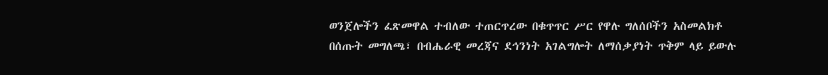ወንጀሎችን ፈጽመዋል ተብለው ተጠርጥረው በቁጥጥር ሥር የዋሉ ግለሰቦችን አስመልክቶ በሰጡት መግለጫ፣ በብሔራዊ መረጃና ደኅንነት አገልግሎት ለማሰቃያነት ጥቅም ላይ ይውሉ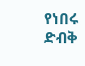የነበሩ ድብቅ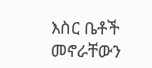እስር ቤቶች መኖራቸውን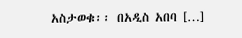አስታወቁ፡፡ በአዲስ አበባ […]